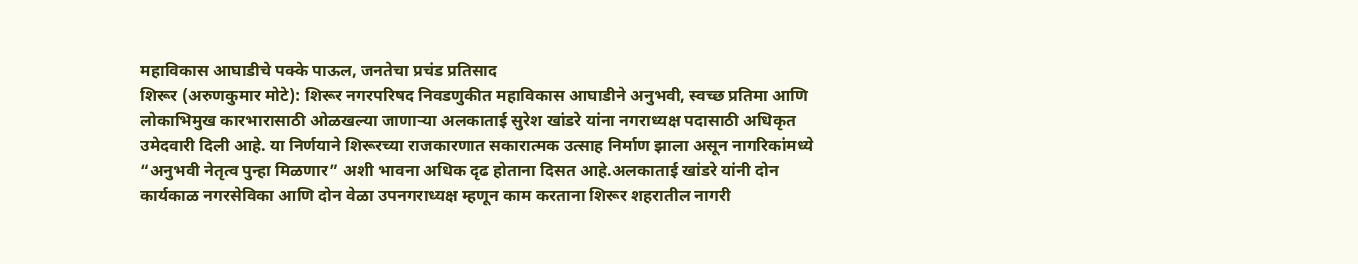महाविकास आघाडीचे पक्के पाऊल, जनतेचा प्रचंड प्रतिसाद
शिरूर (अरुणकुमार मोटे): शिरूर नगरपरिषद निवडणुकीत महाविकास आघाडीने अनुभवी, स्वच्छ प्रतिमा आणि लोकाभिमुख कारभारासाठी ओळखल्या जाणाऱ्या अलकाताई सुरेश खांडरे यांना नगराध्यक्ष पदासाठी अधिकृत उमेदवारी दिली आहे. या निर्णयाने शिरूरच्या राजकारणात सकारात्मक उत्साह निर्माण झाला असून नागरिकांमध्ये “अनुभवी नेतृत्व पुन्हा मिळणार” अशी भावना अधिक दृढ होताना दिसत आहे.अलकाताई खांडरे यांनी दोन कार्यकाळ नगरसेविका आणि दोन वेळा उपनगराध्यक्ष म्हणून काम करताना शिरूर शहरातील नागरी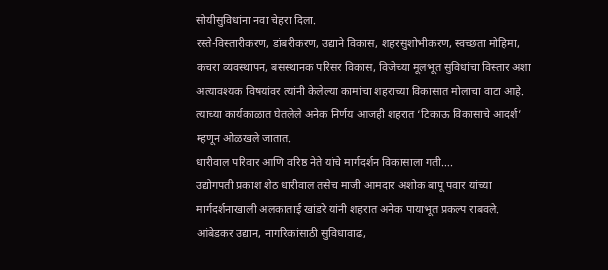सोयीसुविधांना नवा चेहरा दिला.
रस्ते-विस्तारीकरण, डांबरीकरण, उद्याने विकास, शहरसुशोभीकरण, स्वच्छता मोहिमा, कचरा व्यवस्थापन, बसस्थानक परिसर विकास, विजेच्या मूलभूत सुविधांचा विस्तार अशा अत्यावश्यक विषयांवर त्यांनी केलेल्या कामांचा शहराच्या विकासात मोलाचा वाटा आहे. त्याच्या कार्यकाळात घेतलेले अनेक निर्णय आजही शहरात ‘टिकाऊ विकासाचे आदर्श’ म्हणून ओळखले जातात.
धारीवाल परिवार आणि वरिष्ठ नेते यांचे मार्गदर्शन विकासाला गती….
उद्योगपती प्रकाश शेठ धारीवाल तसेच माजी आमदार अशोक बापू पवार यांच्या मार्गदर्शनाखाली अलकाताई खांडरे यांनी शहरात अनेक पायाभूत प्रकल्प राबवले. आंबेडकर उद्यान, नागरिकांसाठी सुविधावाढ,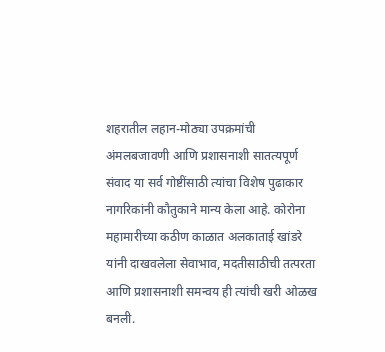शहरातील लहान-मोठ्या उपक्रमांची अंमलबजावणी आणि प्रशासनाशी सातत्यपूर्ण संवाद या सर्व गोष्टींसाठी त्यांचा विशेष पुढाकार नागरिकांनी कौतुकाने मान्य केला आहे. कोरोना महामारीच्या कठीण काळात अलकाताई खांडरे यांनी दाखवलेला सेवाभाव, मदतीसाठीची तत्परता आणि प्रशासनाशी समन्वय ही त्यांची खरी ओळख बनली.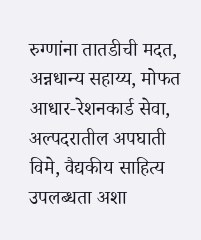रुग्णांना तातडीची मदत, अन्नधान्य सहाय्य, मोफत आधार-रेशनकार्ड सेवा, अल्पदरातील अपघाती विमे, वैद्यकीय साहित्य उपलब्धता अशा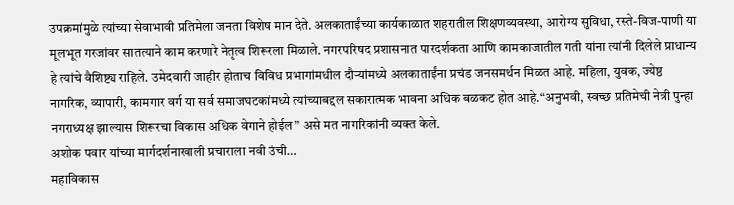उपक्रमांमुळे त्यांच्या सेवाभावी प्रतिमेला जनता विशेष मान देते. अलकाताईंच्या कार्यकाळात शहरातील शिक्षणव्यवस्था, आरोग्य सुविधा, रस्ते-विज-पाणी या मूलभूत गरजांवर सातत्याने काम करणारे नेतृत्व शिरूरला मिळाले. नगरपरिषद प्रशासनात पारदर्शकता आणि कामकाजातील गती यांना त्यांनी दिलेले प्राधान्य हे त्यांचे वैशिष्ट्य राहिले. उमेदवारी जाहीर होताच विविध प्रभागांमधील दौऱ्यांमध्ये अलकाताईंना प्रचंड जनसमर्थन मिळत आहे. महिला, युवक, ज्येष्ठ नागरिक, व्यापारी, कामगार वर्ग या सर्व समाजघटकांमध्ये त्यांच्याबद्दल सकारात्मक भावना अधिक बळकट होत आहे.“अनुभवी, स्वच्छ प्रतिमेची नेत्री पुन्हा नगराध्यक्ष झाल्यास शिरूरचा विकास अधिक वेगाने होईल” असे मत नागरिकांनी व्यक्त केले.
अशोक पवार यांच्या मार्गदर्शनाखाली प्रचाराला नवी उंची…
महाविकास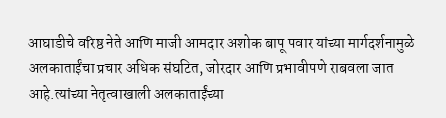आघाडीचे वरिष्ठ नेते आणि माजी आमदार अशोक बापू पवार यांच्या मार्गदर्शनामुळे अलकाताईंचा प्रचार अधिक संघटित, जोरदार आणि प्रभावीपणे राबवला जात आहे.त्यांच्या नेतृत्वाखाली अलकाताईंच्या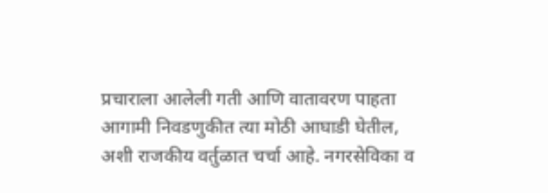प्रचाराला आलेली गती आणि वातावरण पाहता आगामी निवडणुकीत त्या मोठी आघाडी घेतील, अशी राजकीय वर्तुळात चर्चा आहे. नगरसेविका व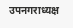उपनगराध्यक्ष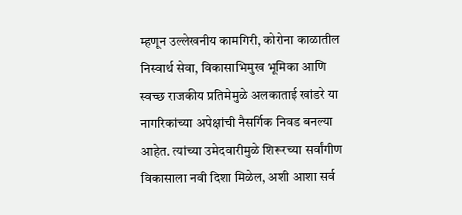म्हणून उल्लेखनीय कामगिरी, कोरोना काळातील निस्वार्थ सेवा, विकासाभिमुख भूमिका आणि स्वच्छ राजकीय प्रतिमेमुळे अलकाताई खांडरे या नागरिकांच्या अपेक्षांची नैसर्गिक निवड बनल्या आहेत. त्यांच्या उमेदवारीमुळे शिरूरच्या सर्वांगीण विकासाला नवी दिशा मिळेल, अशी आशा सर्व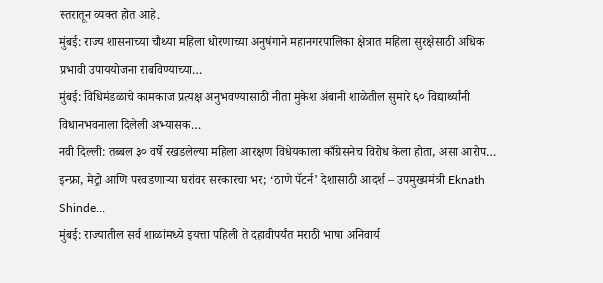स्तरातून व्यक्त होत आहे.
मुंबई: राज्य शासनाच्या चौथ्या महिला धोरणाच्या अनुषंगाने महानगरपालिका क्षेत्रात महिला सुरक्षेसाठी अधिक प्रभावी उपाययोजना राबविण्याच्या…
मुंबई: विधिमंडळाचे कामकाज प्रत्यक्ष अनुभवण्यासाठी नीता मुकेश अंबानी शाळेतील सुमारे ६० विद्यार्थ्यांनी विधानभवनाला दिलेली अभ्यासक…
नवी दिल्ली: तब्बल ३० वर्षे रखडलेल्या महिला आरक्षण विधेयकाला काँग्रेसनेच विरोध केला होता, असा आरोप…
इन्फ्रा, मेट्रो आणि परवडणाऱ्या घरांवर सरकारचा भर; ‘ठाणे पॅटर्न’ देशासाठी आदर्श – उपमुख्यमंत्री Eknath Shinde…
मुंबई: राज्यातील सर्व शाळांमध्ये इयत्ता पहिली ते दहावीपर्यंत मराठी भाषा अनिवार्य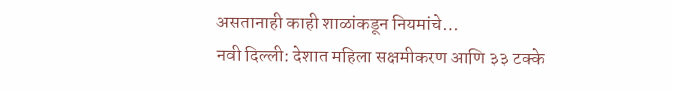असतानाही काही शाळांकडून नियमांचे…
नवी दिल्ली: देशात महिला सक्षमीकरण आणि ३३ टक्के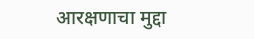आरक्षणाचा मुद्दा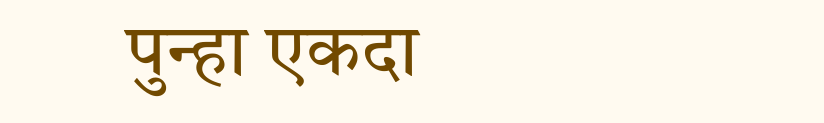पुन्हा एकदा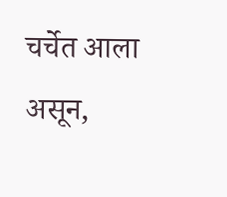चर्चेत आला असून,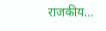राजकीय…